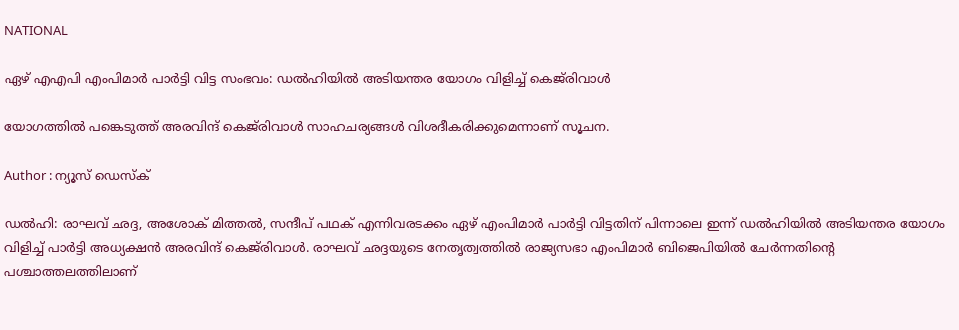NATIONAL

ഏഴ് എഎപി എംപിമാർ പാർട്ടി വിട്ട സംഭവം: ഡൽഹിയിൽ അടിയന്തര യോഗം വിളിച്ച് കെജ്‌രിവാൾ

യോഗത്തിൽ പങ്കെടുത്ത് അരവിന്ദ് കെജ്‌രിവാൾ സാഹചര്യങ്ങൾ വിശദീകരിക്കുമെന്നാണ് സൂചന.

Author : ന്യൂസ് ഡെസ്ക്

ഡൽഹി: രാഘവ് ഛദ്ദ, അശോക് മിത്തൽ, സന്ദീപ് പഥക് എന്നിവരടക്കം ഏഴ് എംപിമാർ പാർട്ടി വിട്ടതിന് പിന്നാലെ ഇന്ന് ഡൽഹിയിൽ അടിയന്തര യോഗം വിളിച്ച് പാർട്ടി അധ്യക്ഷൻ അരവിന്ദ് കെജ്‌രിവാൾ. രാഘവ് ഛദ്ദയുടെ നേതൃത്വത്തിൽ രാജ്യസഭാ എംപിമാർ ബിജെപിയിൽ ചേർന്നതിൻ്റെ പശ്ചാത്തലത്തിലാണ്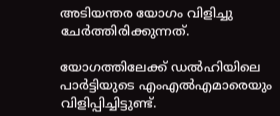അടിയന്തര യോഗം വിളിച്ചു ചേർത്തിരിക്കുന്നത്.

യോഗത്തിലേക്ക് ഡൽഹിയിലെ പാർട്ടിയുടെ എംഎൽഎമാരെയും വിളിപ്പിച്ചിട്ടുണ്ട്.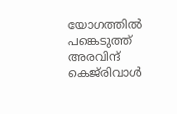യോഗത്തിൽ പങ്കെടുത്ത് അരവിന്ദ് കെജ്‌രിവാൾ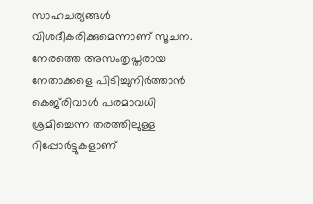സാഹചര്യങ്ങൾ വിശദീകരിക്കുമെന്നാണ് സൂചന. നേരത്തെ അസംതൃപ്തരായ നേതാക്കളെ പിടിച്ചുനിർത്താൻ കെജ്‌രിവാൾ പരമാവധി ശ്രമിച്ചെന്ന തരത്തിലുള്ള റിപ്പോർട്ടുകളാണ്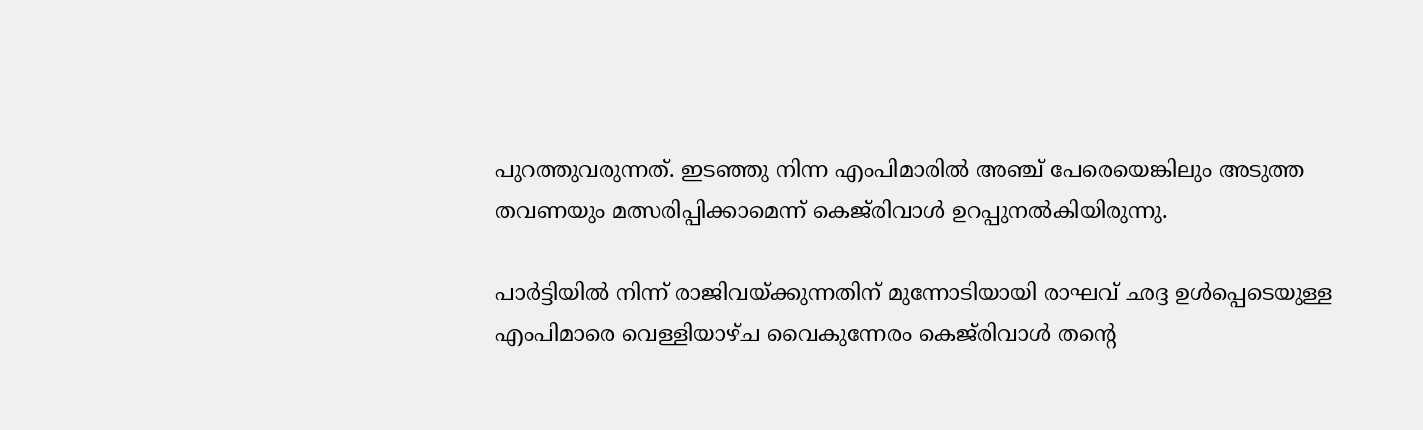പുറത്തുവരുന്നത്. ഇടഞ്ഞു നിന്ന എംപിമാരിൽ അഞ്ച് പേരെയെങ്കിലും അടുത്ത തവണയും മത്സരിപ്പിക്കാമെന്ന് കെജ്‌രിവാൾ ഉറപ്പുനൽകിയിരുന്നു.

പാർട്ടിയിൽ നിന്ന് രാജിവയ്ക്കുന്നതിന് മുന്നോടിയായി രാഘവ് ഛദ്ദ ഉൾപ്പെടെയുള്ള എംപിമാരെ വെള്ളിയാഴ്ച വൈകുന്നേരം കെജ്‌രിവാൾ തൻ്റെ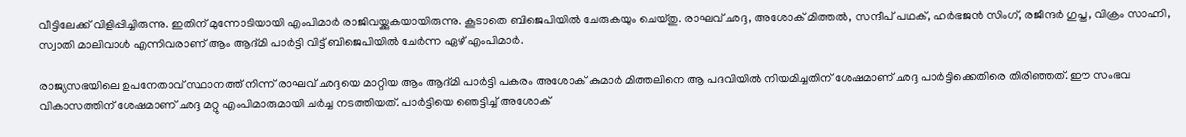വീട്ടിലേക്ക് വിളിപ്പിച്ചിരുന്നു. ഇതിന് മുന്നോടിയായി എംപിമാർ രാജിവയ്ക്കുകയായിരുന്നു. കൂടാതെ ബിജെപിയിൽ ചേരുകയും ചെയ്തു. രാഘവ് ഛദ്ദ, അശോക് മിത്തൽ, സന്ദീപ് പഥക്, ഹർഭജൻ സിംഗ്, രജീന്ദർ ഗുപ്ത, വിക്രം സാഹ്നി, സ്വാതി മാലിവാൾ എന്നിവരാണ് ആം ആദ്മി പാർട്ടി വിട്ട് ബിജെപിയിൽ ചേർന്ന ഏഴ് എംപിമാർ.

രാജ്യസഭയിലെ ഉപനേതാവ് സ്ഥാനത്ത് നിന്ന് രാഘവ് ഛദ്ദയെ മാറ്റിയ ആം ആദ്മി പാർട്ടി പകരം അശോക് കുമാർ മിത്തലിനെ ആ പദവിയിൽ നിയമിച്ചതിന് ശേഷമാണ് ഛദ്ദ പാർട്ടിക്കെതിരെ തിരിഞ്ഞത്. ഈ സംഭവ വികാസത്തിന് ശേഷമാണ് ഛദ്ദ മറ്റു എംപിമാരുമായി ചർച്ച നടത്തിയത്. പാർട്ടിയെ ഞെട്ടിച്ച് അശോക്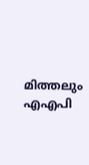മിത്തലും എഎപി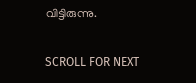വിട്ടിരുന്നു.

SCROLL FOR NEXT